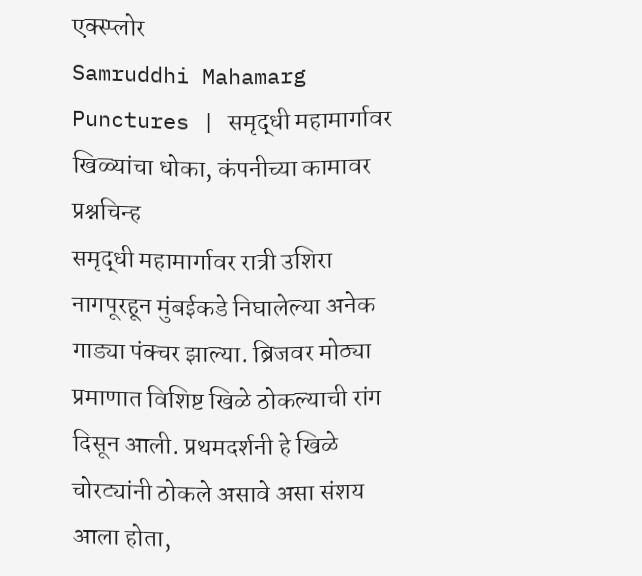एक्स्प्लोर
Samruddhi Mahamarg Punctures | समृद्धी महामार्गावर खिळ्यांचा धोका, कंपनीच्या कामावर प्रश्नचिन्ह
समृद्धी महामार्गावर रात्री उशिरा नागपूरहून मुंबईकडे निघालेल्या अनेक गाड्या पंक्चर झाल्या. ब्रिजवर मोठ्या प्रमाणात विशिष्ट खिळे ठोकल्याची रांग दिसून आली. प्रथमदर्शनी हे खिळे चोरट्यांनी ठोकले असावे असा संशय आला होता,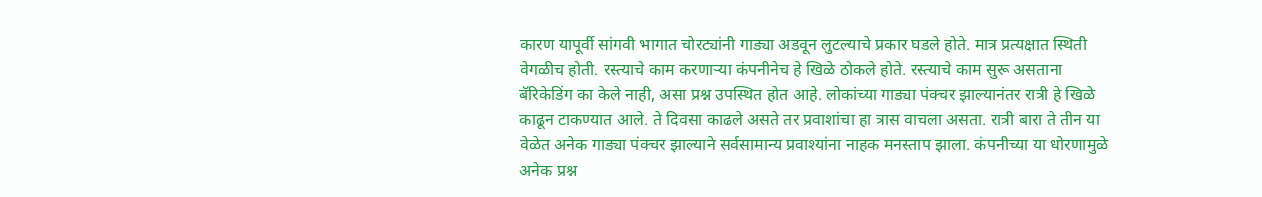कारण यापूर्वी सांगवी भागात चोरट्यांनी गाड्या अडवून लुटल्याचे प्रकार घडले होते. मात्र प्रत्यक्षात स्थिती वेगळीच होती. रस्त्याचे काम करणाऱ्या कंपनीनेच हे खिळे ठोकले होते. रस्त्याचे काम सुरू असताना बॅरिकेडिंग का केले नाही, असा प्रश्न उपस्थित होत आहे. लोकांच्या गाड्या पंक्चर झाल्यानंतर रात्री हे खिळे काढून टाकण्यात आले. ते दिवसा काढले असते तर प्रवाशांचा हा त्रास वाचला असता. रात्री बारा ते तीन या वेळेत अनेक गाड्या पंक्चर झाल्याने सर्वसामान्य प्रवाश्यांना नाहक मनस्ताप झाला. कंपनीच्या या धोरणामुळे अनेक प्रश्न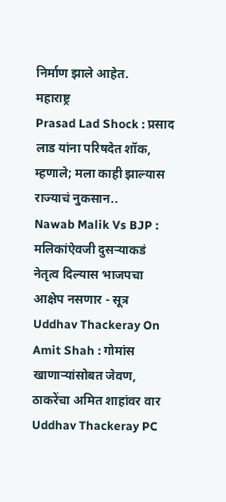निर्माण झाले आहेत.
महाराष्ट्र
Prasad Lad Shock : प्रसाद लाड यांना परिषदेत शॉक, म्हणाले; मला काही झाल्यास राज्याचं नुकसान..
Nawab Malik Vs BJP : मलिकांऐवजी दुसऱ्याकडं नेतृत्व दिल्यास भाजपचा आक्षेप नसणार - सूत्र
Uddhav Thackeray On Amit Shah : गोमांस खाणाऱ्यांसोबत जेवण, ठाकरेंचा अमित शाहांवर वार
Uddhav Thackeray PC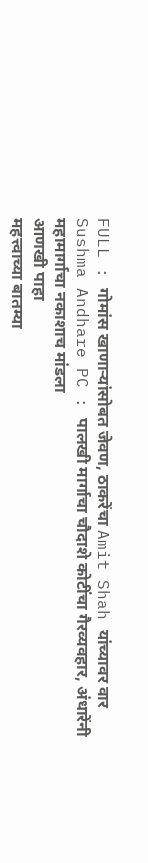FULL : गोमांस खाणाऱ्यांसोबत जेवण, ठाकरेंचा Amit Shah यांच्यावर वार
Sushma Andhare PC : पालखी मार्गाचा चौदाशे कोटींचा गैरव्यवहार, अंधारेंनी महामार्गाचा नकाशाच मांडला
आणखी पाहा
महत्त्वाच्या बातम्या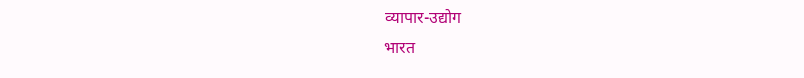व्यापार-उद्योग
भारत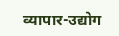व्यापार-उद्योग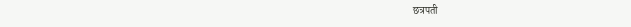छत्रपती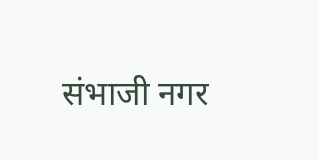संभाजी नगर